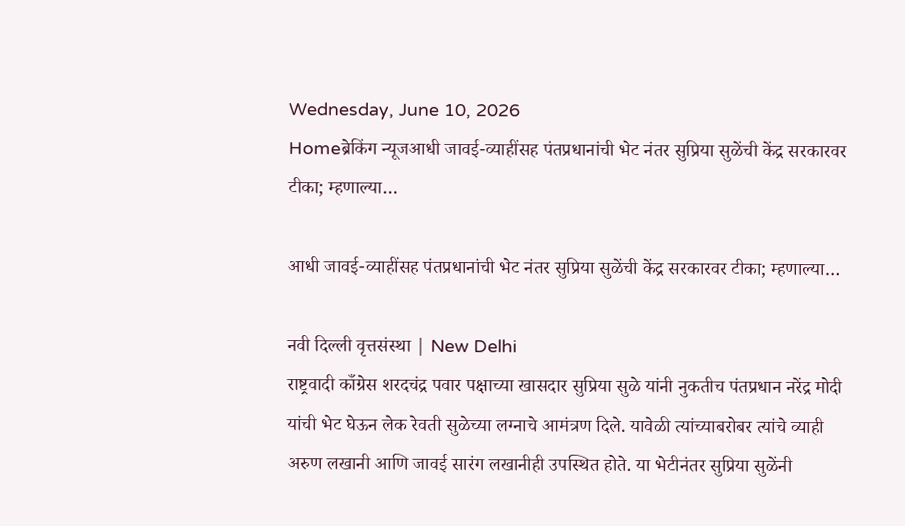Wednesday, June 10, 2026
Homeब्रेकिंग न्यूजआधी जावई-व्याहींसह पंतप्रधानांची भेट नंतर सुप्रिया सुळेंची केंद्र सरकारवर टीका; म्हणाल्या…

आधी जावई-व्याहींसह पंतप्रधानांची भेट नंतर सुप्रिया सुळेंची केंद्र सरकारवर टीका; म्हणाल्या…

नवी दिल्ली वृत्तसंस्था | New Delhi
राष्ट्रवादी काँग्रेस शरदचंद्र पवार पक्षाच्या खासदार सुप्रिया सुळे यांनी नुकतीच पंतप्रधान नरेंद्र मोदी यांची भेट घेऊन लेक रेवती सुळेच्या लग्नाचे आमंत्रण दिले. यावेळी त्यांच्याबरोबर त्यांचे व्याही अरुण लखानी आणि जावई सारंग लखानीही उपस्थित होते. या भेटीनंतर सुप्रिया सुळेंनी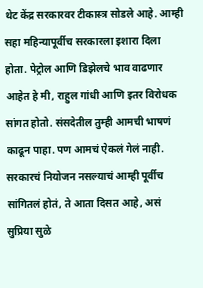थेट केंद्र सरकारवर टीकास्त्र सोडले आहे. आम्ही सहा महिन्यापूर्वीच सरकारला इशारा दिला होता. पेट्रोल आणि डिझेलचे भाव वाढणार आहेत हे मी, राहुल गांधी आणि इतर विरोधक सांगत होतो. संसदेतील तुम्ही आमची भाषणं काढून पाहा. पण आमचं ऐकलं गेलं नाही. सरकारचं नियोजन नसल्याचं आम्ही पूर्वीच सांगितलं होतं, ते आता दिसत आहे, असं सुप्रिया सुळे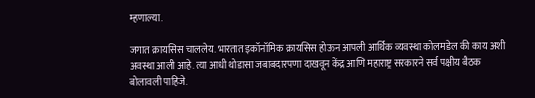म्हणाल्या.

जगात क्रायसिस चाललेय. भारतात इकॉनॉमिक क्रायसिस होऊन आपली आर्थिक व्यवस्था कोलमडेल की काय अशी अवस्था आली आहे. त्या आधी थोडासा जबाबदारपणा दाखवून केंद्र आणि महाराष्ट्र सरकारने सर्व पक्षीय बैठक बोलावली पाहिजे.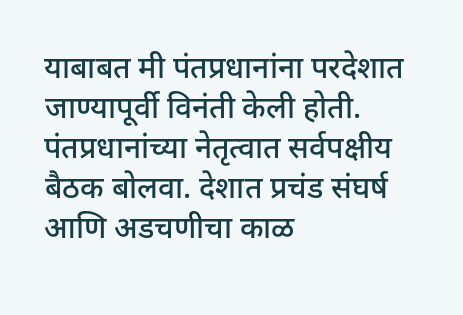याबाबत मी पंतप्रधानांना परदेशात जाण्यापूर्वी विनंती केली होती. पंतप्रधानांच्या नेतृत्वात सर्वपक्षीय बैठक बोलवा. देशात प्रचंड संघर्ष आणि अडचणीचा काळ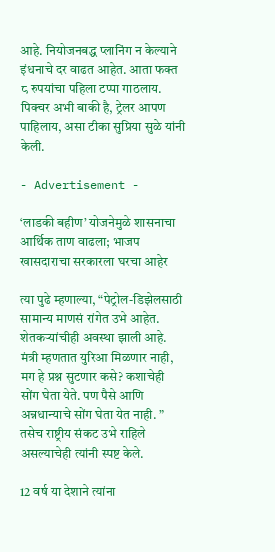आहे. नियोजनबद्ध प्लानिंग न केल्याने इंधनाचे दर वाढत आहेत. आता फक्त ८ रुपयांचा पहिला टप्पा गाठलाय. पिक्चर अभी बाकी है, ट्रेलर आपण पाहिलाय, असा टीका सुप्रिया सुळे यांनी केली.

- Advertisement -

‘लाडकी बहीण’ योजनेमुळे शासनाचा आर्थिक ताण वाढला; भाजप खासदाराचा सरकारला घरचा आहेर

त्या पुढे म्हणाल्या, “पेट्रोल-डिझेलसाठी सामान्य माणसं रांगेत उभे आहेत. शेतकऱ्यांचीही अवस्था झाली आहे. मंत्री म्हणतात युरिआ मिळणार नाही, मग हे प्रश्न सुटणार कसे? कशाचेही सोंग घेता येते. पण पैसे आणि अन्नधान्याचे सोंग घेता येत नाही. ” तसेच राष्ट्रीय संकट उभे राहिले असल्याचेही त्यांनी स्पष्ट केले.

12 वर्ष या देशाने त्यांना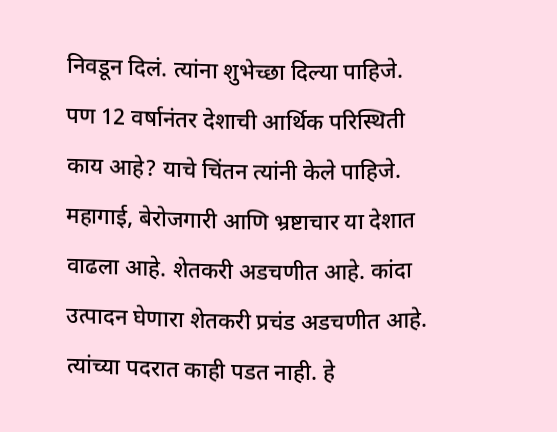निवडून दिलं. त्यांना शुभेच्छा दिल्या पाहिजे. पण 12 वर्षानंतर देशाची आर्थिक परिस्थिती काय आहे? याचे चिंतन त्यांनी केले पाहिजे. महागाई, बेरोजगारी आणि भ्रष्टाचार या देशात वाढला आहे. शेतकरी अडचणीत आहे. कांदा उत्पादन घेणारा शेतकरी प्रचंड अडचणीत आहे. त्यांच्या पदरात काही पडत नाही. हे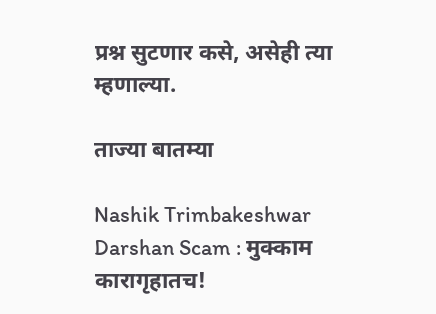प्रश्न सुटणार कसे, असेही त्या म्हणाल्या.

ताज्या बातम्या

Nashik Trimbakeshwar Darshan Scam : मुक्काम कारागृहातच!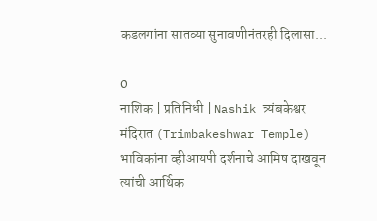कडलगांना सातव्या सुनावणीनंतरही दिलासा...

0
नाशिक | प्रतिनिधी | Nashik त्र्यंबकेश्वर मंदिरात (Trimbakeshwar Temple) भाविकांना व्हीआयपी दर्शनाचे आमिष दाखवून त्यांची आर्थिक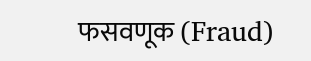फसवणूक (Fraud)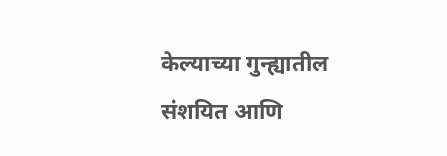केल्याच्या गुन्ह्यातील संशयित आणि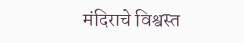मंदिराचे विश्वस्त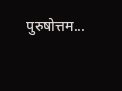पुरुषोत्तम...